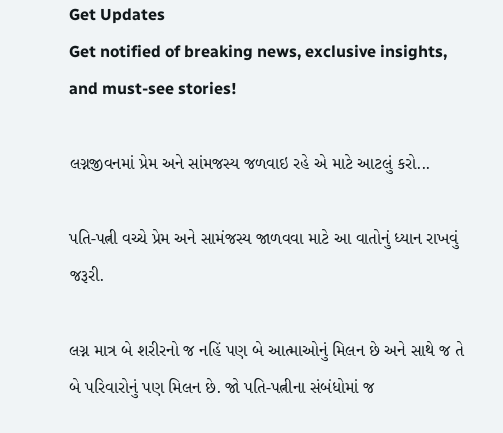Get Updates
Get notified of breaking news, exclusive insights, and must-see stories!

લગ્નજીવનમાં પ્રેમ અને સાંમજસ્ય જળવાઇ રહે એ માટે આટલું કરો...

પતિ-પત્ની વચ્ચે પ્રેમ અને સામંજસ્ય જાળવવા માટે આ વાતોનું ધ્યાન રાખવું જરૂરી.

લગ્ન માત્ર બે શરીરનો જ નહિં પણ બે આત્માઓનું મિલન છે અને સાથે જ તે બે પરિવારોનું પણ મિલન છે. જો પતિ-પત્નીના સંબંધોમાં જ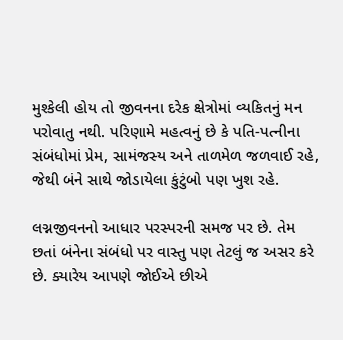મુશ્કેલી હોય તો જીવનના દરેક ક્ષેત્રોમાં વ્યકિતનું મન પરોવાતુ નથી. પરિણામે મહત્વનું છે કે પતિ-પત્નીના સંબંધોમાં પ્રેમ, સામંજસ્ય અને તાળમેળ જળવાઈ રહે, જેથી બંને સાથે જોડાયેલા કુંટુંબો પણ ખુશ રહે.

લગ્નજીવનનો આધાર પરસ્પરની સમજ પર છે. તેમ છતાં બંનેના સંબંધો પર વાસ્તુ પણ તેટલું જ અસર કરે છે. ક્યારેય આપણે જોઈએ છીએ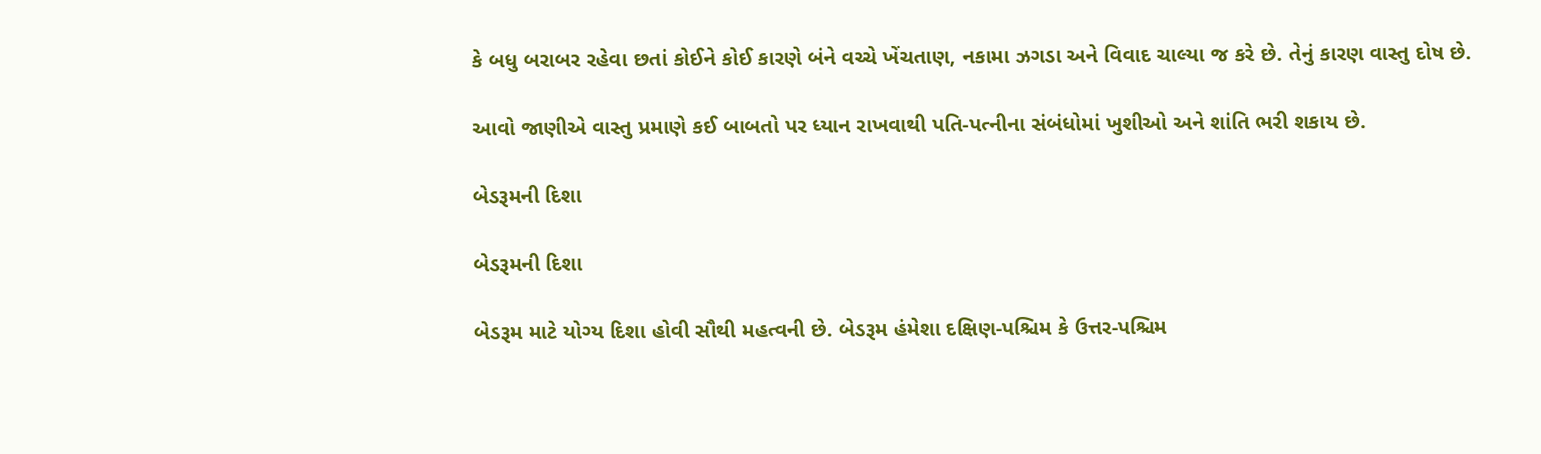કે બધુ બરાબર રહેવા છતાં કોઈને કોઈ કારણે બંને વચ્ચે ખેંચતાણ, નકામા ઝગડા અને વિવાદ ચાલ્યા જ કરે છે. તેનું કારણ વાસ્તુ દોષ છે.

આવો જાણીએ વાસ્તુ પ્રમાણે કઈ બાબતો પર ધ્યાન રાખવાથી પતિ-પત્નીના સંબંધોમાં ખુશીઓ અને શાંતિ ભરી શકાય છે.

બેડરૂમની દિશા

બેડરૂમની દિશા

બેડરૂમ માટે યોગ્ય દિશા હોવી સૌથી મહત્વની છે. બેડરૂમ હંમેશા દક્ષિણ-પશ્ચિમ કે ઉત્તર-પશ્ચિમ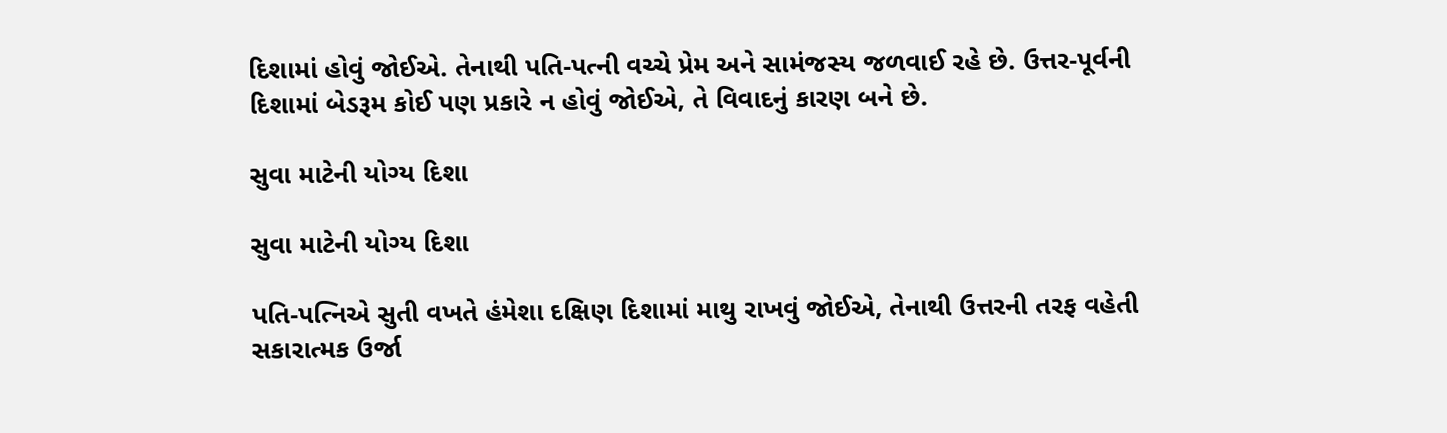દિશામાં હોવું જોઈએ. તેનાથી પતિ-પત્ની વચ્ચે પ્રેમ અને સામંજસ્ય જળવાઈ રહે છે. ઉત્તર-પૂર્વની દિશામાં બેડરૂમ કોઈ પણ પ્રકારે ન હોવું જોઈએ, તે વિવાદનું કારણ બને છે.

સુવા માટેની યોગ્ય દિશા

સુવા માટેની યોગ્ય દિશા

પતિ-પત્નિએ સુતી વખતે હંમેશા દક્ષિણ દિશામાં માથુ રાખવું જોઈએ, તેનાથી ઉત્તરની તરફ વહેતી સકારાત્મક ઉર્જા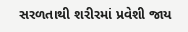સરળતાથી શરીરમાં પ્રવેશી જાય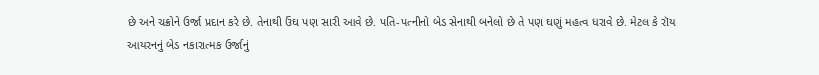છે અને ચક્રોને ઉર્જા પ્રદાન કરે છે. તેનાથી ઉંઘ પણ સારી આવે છે. પતિ-પત્નીનો બેડ સેનાથી બનેલો છે તે પણ ઘણું મહત્વ ધરાવે છે. મેટલ કે રૉય આયરનનું બેડ નકારાત્મક ઉર્જાનું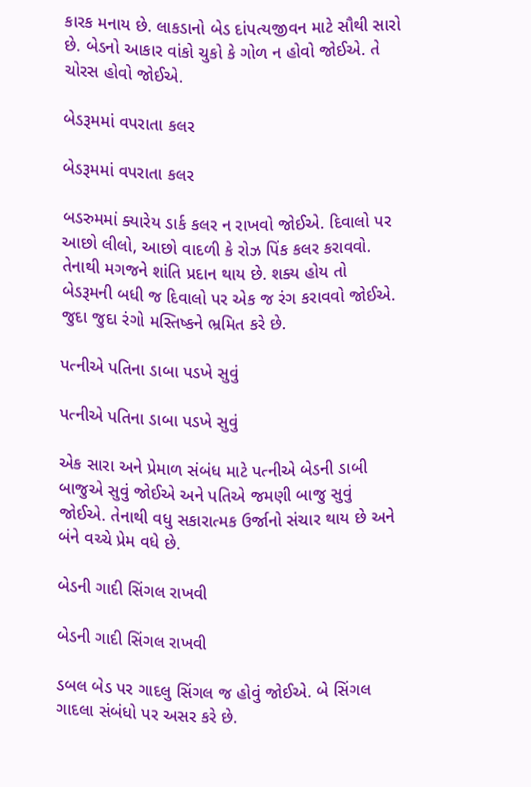કારક મનાય છે. લાકડાનો બેડ દાંપત્યજીવન માટે સૌથી સારો છે. બેડનો આકાર વાંકો ચુકો કે ગોળ ન હોવો જોઈએ. તે ચોરસ હોવો જોઈએ.

બેડરૂમમાં વપરાતા કલર

બેડરૂમમાં વપરાતા કલર

બડરુમમાં ક્યારેય ડાર્ક કલર ન રાખવો જોઈએ. દિવાલો પર આછો લીલો, આછો વાદળી કે રોઝ પિંક કલર કરાવવો. તેનાથી મગજને શાંતિ પ્રદાન થાય છે. શક્ય હોય તો બેડરૂમની બધી જ દિવાલો પર એક જ રંગ કરાવવો જોઈએ. જુદા જુદા રંગો મસ્તિષ્કને ભ્રમિત કરે છે.

પત્નીએ પતિના ડાબા પડખે સુવું

પત્નીએ પતિના ડાબા પડખે સુવું

એક સારા અને પ્રેમાળ સંબંધ માટે પત્નીએ બેડની ડાબી બાજુએ સુવું જોઈએ અને પતિએ જમણી બાજુ સુવું જોઈએ. તેનાથી વધુ સકારાત્મક ઉર્જાનો સંચાર થાય છે અને બંને વચ્ચે પ્રેમ વધે છે.

બેડની ગાદી સિંગલ રાખવી

બેડની ગાદી સિંગલ રાખવી

ડબલ બેડ પર ગાદલુ સિંગલ જ હોવું જોઈએ. બે સિંગલ ગાદલા સંબંધો પર અસર કરે છે.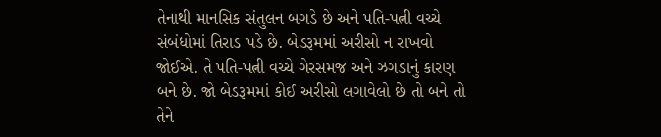તેનાથી માનસિક સંતુલન બગડે છે અને પતિ-પત્ની વચ્ચે સંબંધોમાં તિરાડ પડે છે. બેડરૂમમાં અરીસો ન રાખવો જોઈએ. તે પતિ-પત્ની વચ્ચે ગેરસમજ અને ઝગડાનું કારણ બને છે. જો બેડરૂમમાં કોઈ અરીસો લગાવેલો છે તો બને તો તેને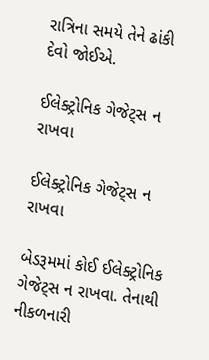રાત્રિના સમયે તેને ઢાંકી દેવો જોઈએ.

ઈલેક્ટ્રોનિક ગેજેટ્સ ન રાખવા

ઈલેક્ટ્રોનિક ગેજેટ્સ ન રાખવા

બેડરૂમમાં કોઈ ઈલેક્ટ્રોનિક ગેજેટ્સ ન રાખવા. તેનાથી નીકળનારી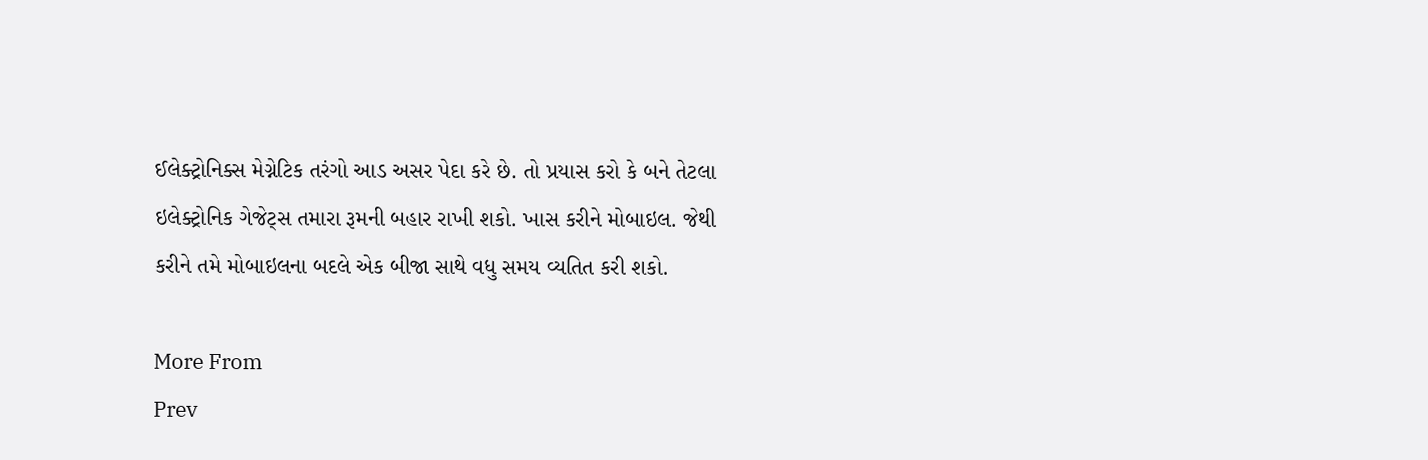ઈલેક્ટ્રોનિક્સ મેગ્નેટિક તરંગો આડ અસર પેદા કરે છે. તો પ્રયાસ કરો કે બને તેટલા ઇલેક્ટ્રોનિક ગેજેટ્સ તમારા રૂમની બહાર રાખી શકો. ખાસ કરીને મોબાઇલ. જેથી કરીને તમે મોબાઇલના બદલે એક બીજા સાથે વધુ સમય વ્યતિત કરી શકો.

More From
Prev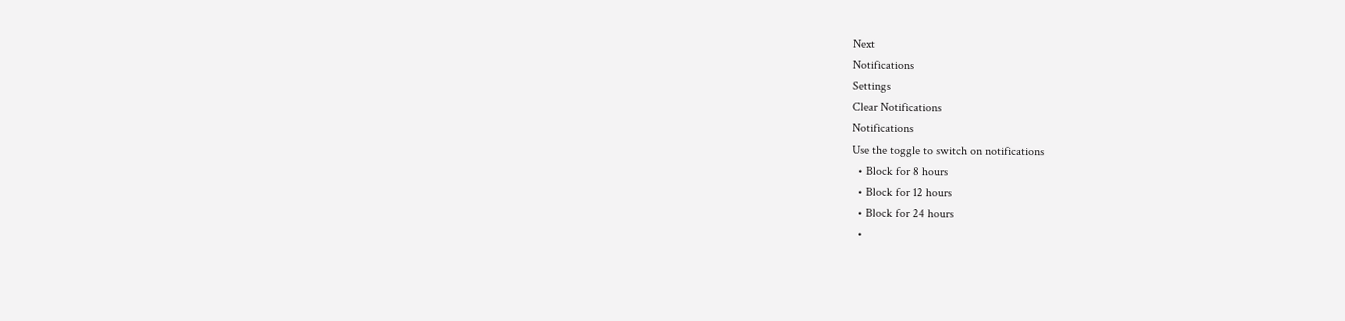Next
Notifications
Settings
Clear Notifications
Notifications
Use the toggle to switch on notifications
  • Block for 8 hours
  • Block for 12 hours
  • Block for 24 hours
  •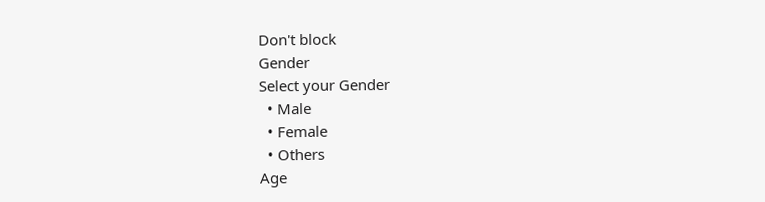Don't block
Gender
Select your Gender
  • Male
  • Female
  • Others
Age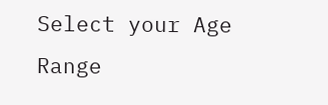Select your Age Range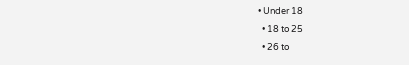• Under 18
  • 18 to 25
  • 26 to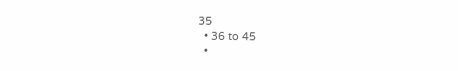35
  • 36 to 45
  •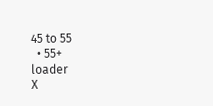45 to 55
  • 55+
loader
X